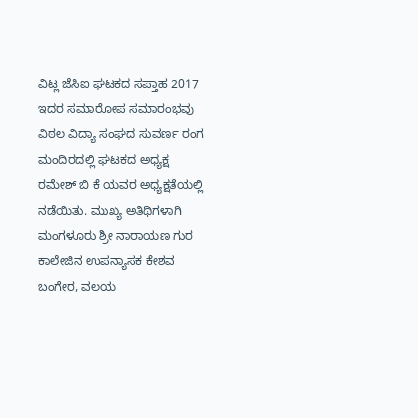ವಿಟ್ಲ ಜೆಸಿಐ ಘಟಕದ ಸಪ್ತಾಹ 2017 ಇದರ ಸಮಾರೋಪ ಸಮಾರಂಭವು ವಿಠಲ ವಿದ್ಯಾ ಸಂಘದ ಸುವರ್ಣ ರಂಗ ಮಂದಿರದಲ್ಲಿ ಘಟಕದ ಅಧ್ಯಕ್ಷ ರಮೇಶ್ ಬಿ ಕೆ ಯವರ ಅಧ್ಯಕ್ಷತೆಯಲ್ಲಿ ನಡೆಯಿತು. ಮುಖ್ಯ ಅತಿಥಿಗಳಾಗಿ ಮಂಗಳೂರು ಶ್ರೀ ನಾರಾಯಣ ಗುರ ಕಾಲೇಜಿನ ಉಪನ್ಯಾಸಕ ಕೇಶವ ಬಂಗೇರ, ವಲಯ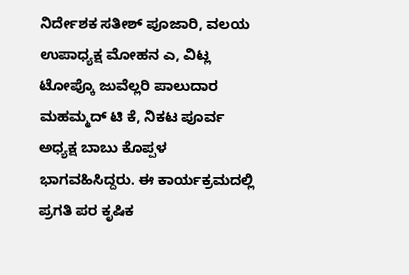ನಿರ್ದೇಶಕ ಸತೀಶ್ ಪೂಜಾರಿ, ವಲಯ ಉಪಾಧ್ಯಕ್ಷ ಮೋಹನ ಎ, ವಿಟ್ಲ ಟೋಪ್ಕೊ ಜುವೆಲ್ಲರಿ ಪಾಲುದಾರ ಮಹಮ್ಮದ್ ಟಿ ಕೆ, ನಿಕಟ ಪೂರ್ವ ಅಧ್ಯಕ್ಷ ಬಾಬು ಕೊಪ್ಪಳ ಭಾಗವಹಿಸಿದ್ದರು. ಈ ಕಾರ್ಯಕ್ರಮದಲ್ಲಿ ಪ್ರಗತಿ ಪರ ಕೃಷಿಕ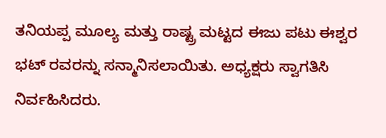ತನಿಯಪ್ಪ ಮೂಲ್ಯ ಮತ್ತು ರಾಷ್ಟ್ರ ಮಟ್ಟದ ಈಜು ಪಟು ಈಶ್ವರ ಭಟ್ ರವರನ್ನು ಸನ್ಮಾನಿಸಲಾಯಿತು. ಅಧ್ಯಕ್ಷರು ಸ್ವಾಗತಿಸಿ ನಿರ್ವಹಿಸಿದರು.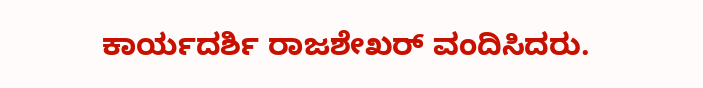ಕಾರ್ಯದರ್ಶಿ ರಾಜಶೇಖರ್ ವಂದಿಸಿದರು.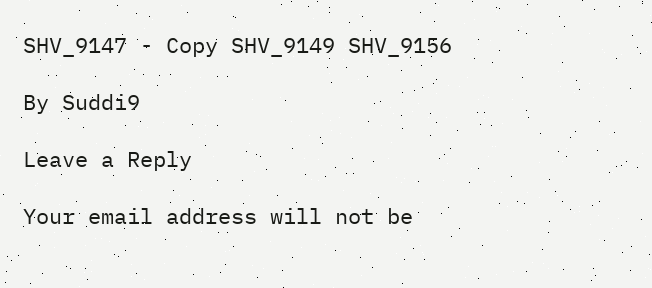SHV_9147 - Copy SHV_9149 SHV_9156

By Suddi9

Leave a Reply

Your email address will not be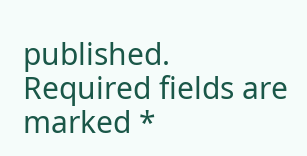published. Required fields are marked *